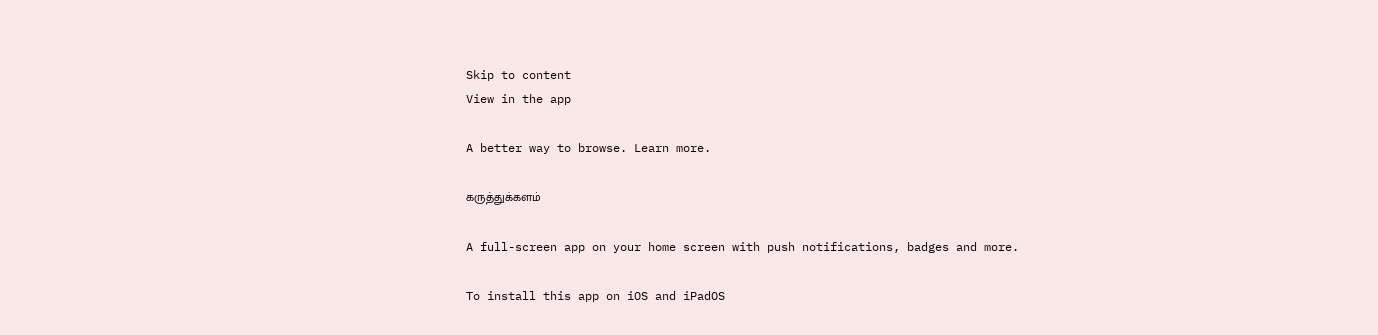Skip to content
View in the app

A better way to browse. Learn more.

கருத்துக்களம்

A full-screen app on your home screen with push notifications, badges and more.

To install this app on iOS and iPadOS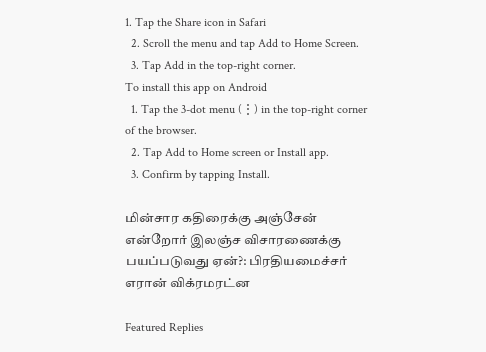1. Tap the Share icon in Safari
  2. Scroll the menu and tap Add to Home Screen.
  3. Tap Add in the top-right corner.
To install this app on Android
  1. Tap the 3-dot menu (⋮) in the top-right corner of the browser.
  2. Tap Add to Home screen or Install app.
  3. Confirm by tapping Install.

மின்சார கதிரைக்கு அஞ்சேன் என்றோர் இலஞ்ச விசாரணைக்கு பயப்படுவது ஏன்?: பிரதியமைச்சர் எரான் விக்ரமரட்ன

Featured Replies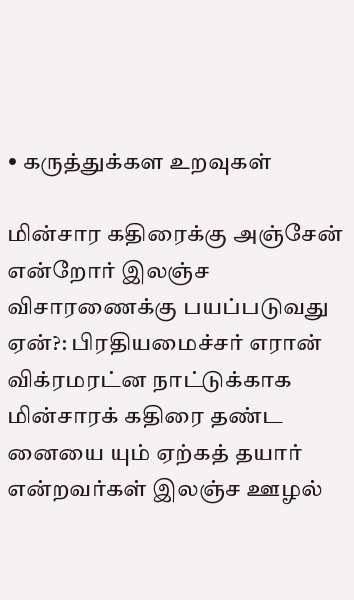• கருத்துக்கள உறவுகள்

மின்சார கதிரைக்கு அஞ்சேன் என்றோர் இலஞ்ச விசாரணைக்கு பயப்படுவது ஏன்?: பிரதியமைச்சர் எரான் விக்ரமரட்ன நாட்டுக்காக மின்சாரக் கதிரை தண்ட னையை யும் ஏற்கத் தயார் என்றவர்கள் இலஞ்ச ஊழல்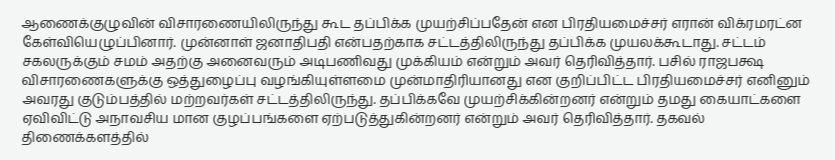ஆணைக்குழுவின் விசாரணையிலிருந்து கூட தப்பிக்க முயற்சிப்பதேன் என பிரதியமைச்சர் எரான் விக்ரமரட்ன கேள்வியெழுப்பினார். முன்னாள் ஜனாதிபதி என்பதற்காக சட்டத்திலிருந்து தப்பிக்க முயலக்கூடாது. சட்டம் சகலருக்கும் சமம் அதற்கு அனைவரும் அடிபணிவது முக்கியம் என்றும் அவர் தெரிவித்தார். பசில் ராஜபக்ஷ விசாரணைகளுக்கு ஒத்துழைப்பு வழங்கியுள்ளமை முன்மாதிரியானது என குறிப்பிட்ட பிரதியமைச்சர் எனினும் அவரது குடும்பத்தில் மற்றவர்கள் சட்டத்திலிருந்து. தப்பிக்கவே முயற்சிக்கின்றனர் என்றும் தமது கையாட்களை ஏவிவிட்டு அநாவசிய மான குழப்பங்களை ஏற்படுத்துகின்றனர் என்றும் அவர் தெரிவித்தார். தகவல் திணைக்களத்தில்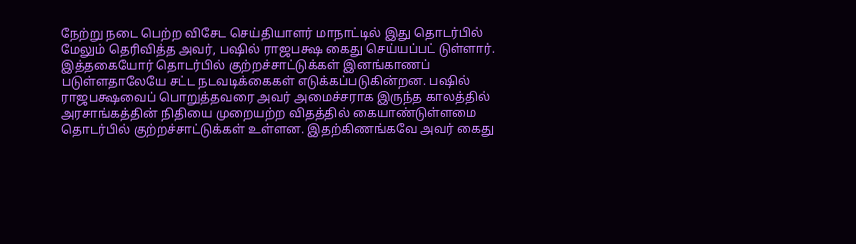நேற்று நடை பெற்ற விசேட செய்தியாளர் மாநாட்டில் இது தொடர்பில் மேலும் தெரிவித்த அவர், பஷில் ராஜபக்ஷ கைது செய்யப்பட் டுள்ளார். இத்தகையோர் தொடர்பில் குற்றச்சாட்டுக்கள் இனங்காணப் படுள்ளதாலேயே சட்ட நடவடிக்கைகள் எடுக்கப்படுகின்றன. பஷில் ராஜபக்ஷவைப் பொறுத்தவரை அவர் அமைச்சராக இருந்த காலத்தில் அரசாங்கத்தின் நிதியை முறையற்ற விதத்தில் கையாண்டுள்ளமை தொடர்பில் குற்றச்சாட்டுக்கள் உள்ளன. இதற்கிணங்கவே அவர் கைது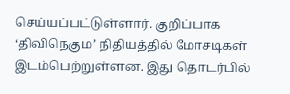செய்யப்பட்டுள்ளார். குறிப்பாக ‘திவிநெகும’ நிதியத்தில் மோசடிகள் இடம்பெற்றுள்ளன. இது தொடர்பில்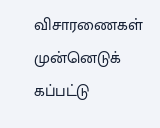விசாரணைகள் முன்னெடுக் கப்பட்டு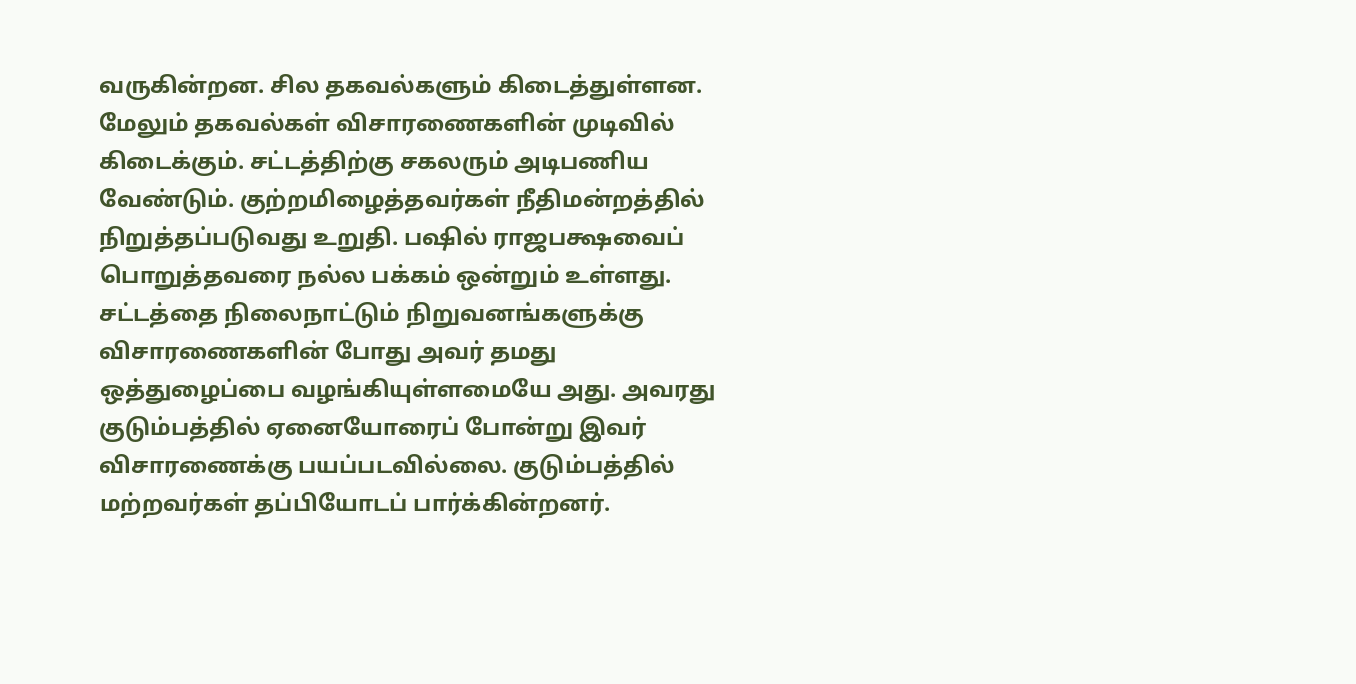வருகின்றன. சில தகவல்களும் கிடைத்துள்ளன. மேலும் தகவல்கள் விசாரணைகளின் முடிவில் கிடைக்கும். சட்டத்திற்கு சகலரும் அடிபணிய வேண்டும். குற்றமிழைத்தவர்கள் நீதிமன்றத்தில் நிறுத்தப்படுவது உறுதி. பஷில் ராஜபக்ஷவைப் பொறுத்தவரை நல்ல பக்கம் ஒன்றும் உள்ளது. சட்டத்தை நிலைநாட்டும் நிறுவனங்களுக்கு விசாரணைகளின் போது அவர் தமது ஒத்துழைப்பை வழங்கியுள்ளமையே அது. அவரது குடும்பத்தில் ஏனையோரைப் போன்று இவர் விசாரணைக்கு பயப்படவில்லை. குடும்பத்தில் மற்றவர்கள் தப்பியோடப் பார்க்கின்றனர்.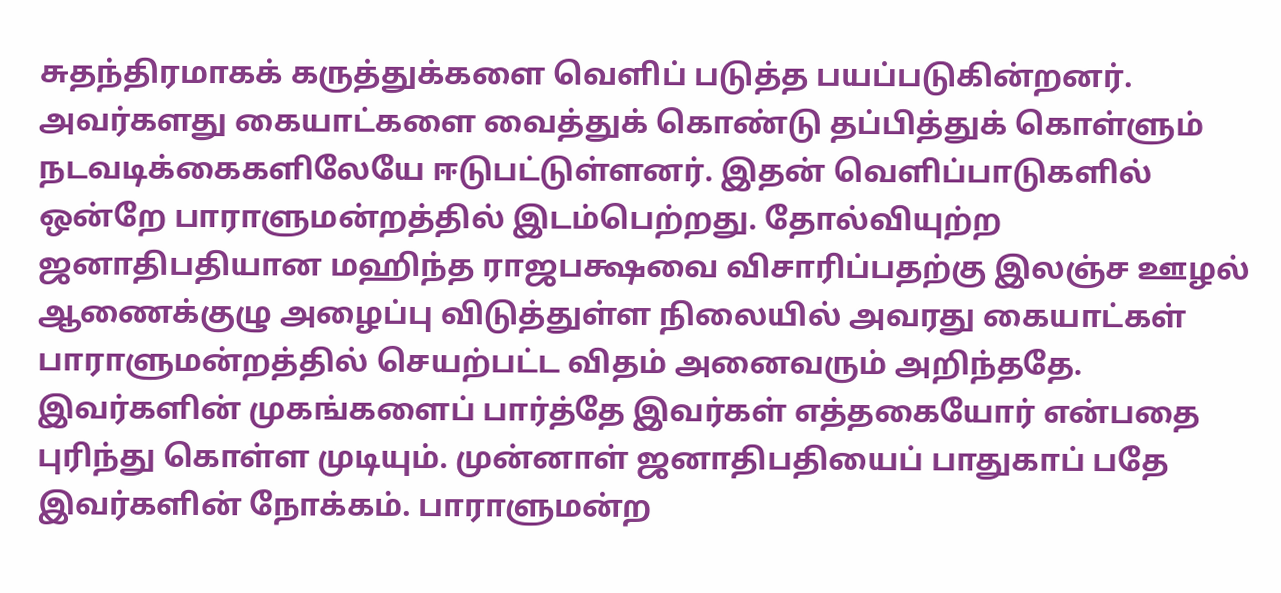சுதந்திரமாகக் கருத்துக்களை வெளிப் படுத்த பயப்படுகின்றனர். அவர்களது கையாட்களை வைத்துக் கொண்டு தப்பித்துக் கொள்ளும் நடவடிக்கைகளிலேயே ஈடுபட்டுள்ளனர். இதன் வெளிப்பாடுகளில் ஒன்றே பாராளுமன்றத்தில் இடம்பெற்றது. தோல்வியுற்ற ஜனாதிபதியான மஹிந்த ராஜபக்ஷவை விசாரிப்பதற்கு இலஞ்ச ஊழல் ஆணைக்குழு அழைப்பு விடுத்துள்ள நிலையில் அவரது கையாட்கள் பாராளுமன்றத்தில் செயற்பட்ட விதம் அனைவரும் அறிந்ததே. இவர்களின் முகங்களைப் பார்த்தே இவர்கள் எத்தகையோர் என்பதை புரிந்து கொள்ள முடியும். முன்னாள் ஜனாதிபதியைப் பாதுகாப் பதே இவர்களின் நோக்கம். பாராளுமன்ற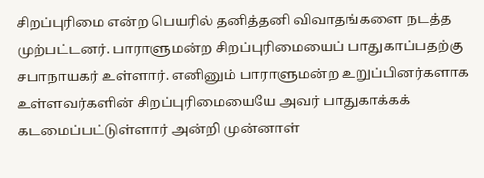சிறப்புரிமை என்ற பெயரில் தனித்தனி விவாதங்களை நடத்த முற்பட்டனர். பாராளுமன்ற சிறப்புரிமையைப் பாதுகாப்பதற்கு சபாநாயகர் உள்ளார். எனினும் பாராளுமன்ற உறுப்பினர்களாக உள்ளவர்களின் சிறப்புரிமையையே அவர் பாதுகாக்கக் கடமைப்பட்டுள்ளார் அன்றி முன்னாள்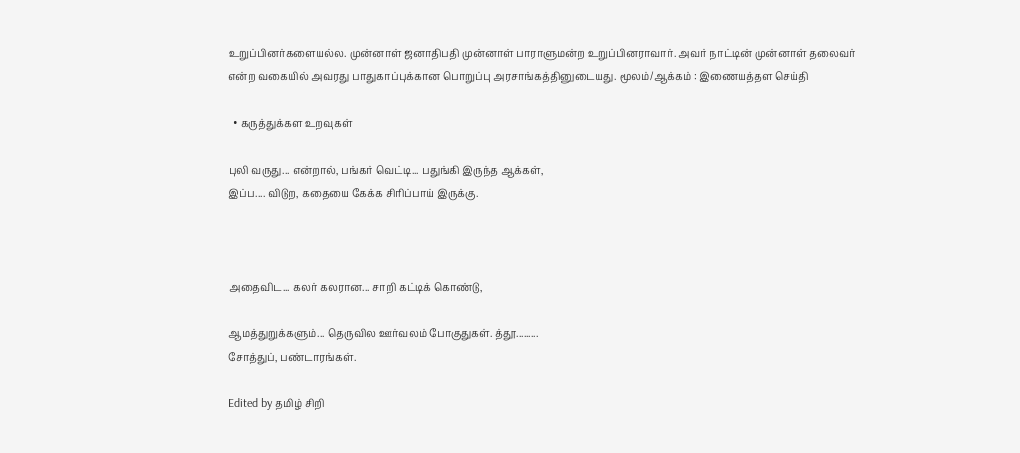உறுப்பினர்களையல்ல. முன்னாள் ஜனாதிபதி முன்னாள் பாராளுமன்ற உறுப்பினராவார். அவர் நாட்டின் முன்னாள் தலைவர் என்ற வகையில் அவரது பாதுகாப்புக்கான பொறுப்பு அரசாங்கத்தினுடையது. மூலம்/ஆக்கம் : இணையத்தள செய்தி

  • கருத்துக்கள உறவுகள்

புலி வருது... என்றால், பங்கர் வெட்டி... பதுங்கி இருந்த ஆக்கள்,
இப்ப.... விடுற, கதையை கேக்க சிரிப்பாய் இருக்கு.



அதைவிட... கலர் கலரான... சாறி கட்டிக் கொண்டு,

ஆமத்துறுக்களும்... தெருவில ஊர்வலம் போகுதுகள். த்தூ.........
சோத்துப், பண்டாரங்கள்.

Edited by தமிழ் சிறி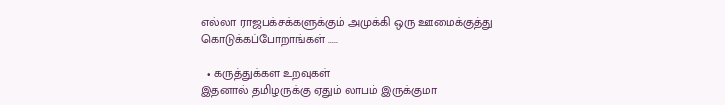எல்லா ராஜபக்சக்களுக்கும் அமுக்கி ஒரு ஊமைக்குத்து கொடுக்கப்போறாங்கள் .....

  • கருத்துக்கள உறவுகள்
இதனால் தமிழருக்கு ஏதும் லாபம் இருக்குமா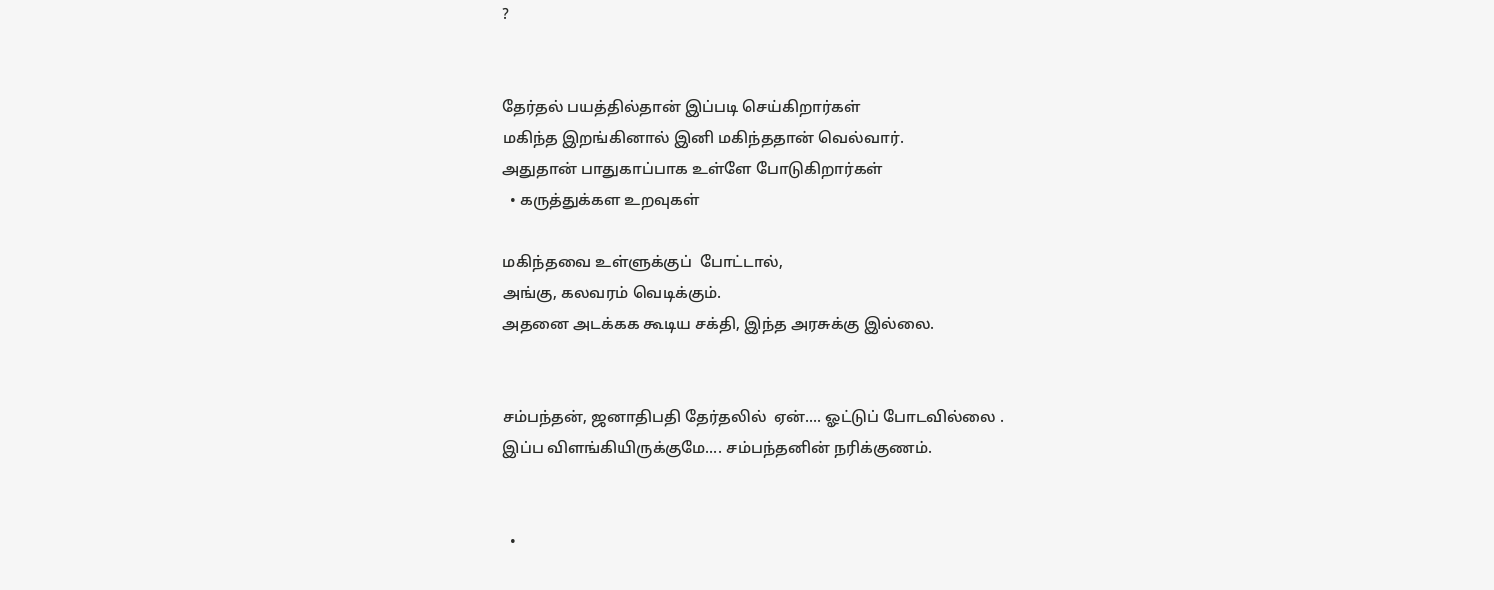?


தேர்தல் பயத்தில்தான் இப்படி செய்கிறார்கள்
மகிந்த இறங்கினால் இனி மகிந்ததான் வெல்வார்.
அதுதான் பாதுகாப்பாக உள்ளே போடுகிறார்கள்
  • கருத்துக்கள உறவுகள்

மகிந்தவை உள்ளுக்குப்  போட்டால்,
அங்கு, கலவரம் வெடிக்கும்.
அதனை அடக்கக கூடிய சக்தி, இந்த அரசுக்கு இல்லை.


சம்பந்தன், ஜனாதிபதி தேர்தலில்  ஏன்.... ஓட்டுப் போடவில்லை .
இப்ப விளங்கியிருக்குமே.... சம்பந்தனின் நரிக்குணம்.


  •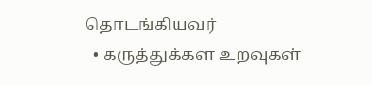தொடங்கியவர்
  • கருத்துக்கள உறவுகள்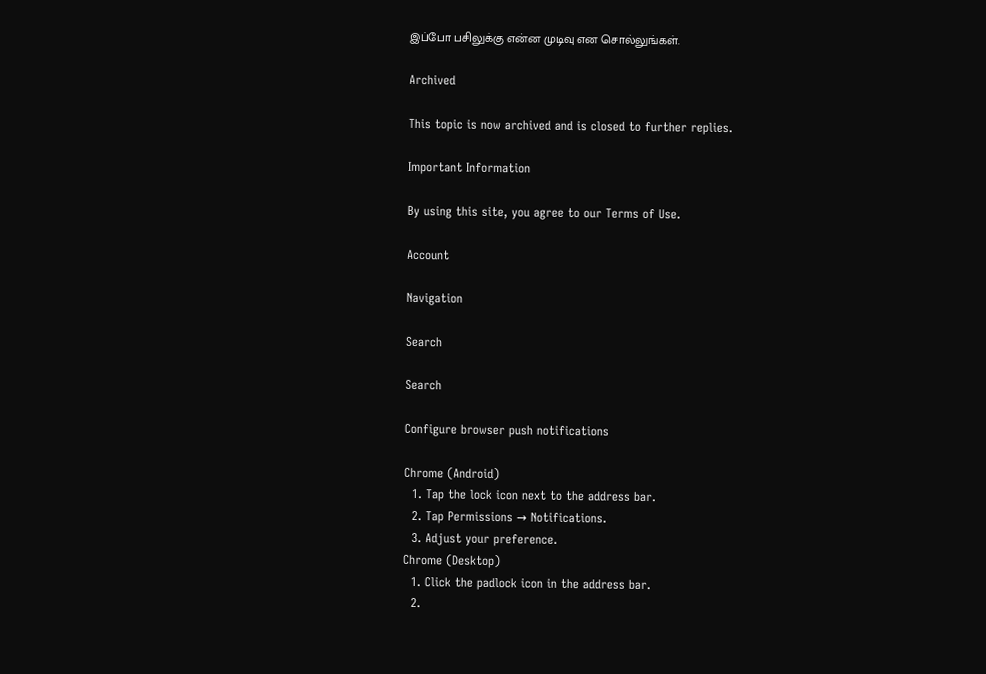இப்போ பசிலுக்கு என்ன முடிவு என சொல்லுங்கள்.

Archived

This topic is now archived and is closed to further replies.

Important Information

By using this site, you agree to our Terms of Use.

Account

Navigation

Search

Search

Configure browser push notifications

Chrome (Android)
  1. Tap the lock icon next to the address bar.
  2. Tap Permissions → Notifications.
  3. Adjust your preference.
Chrome (Desktop)
  1. Click the padlock icon in the address bar.
  2.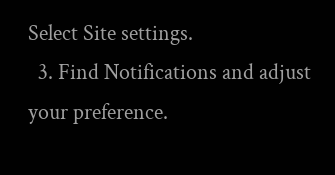Select Site settings.
  3. Find Notifications and adjust your preference.